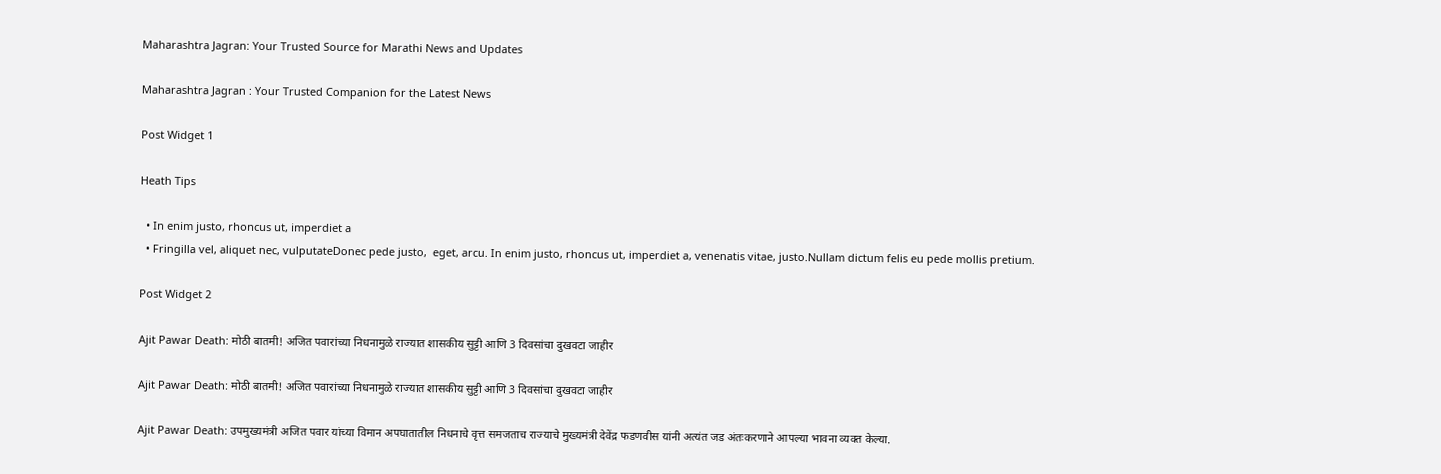Maharashtra Jagran: Your Trusted Source for Marathi News and Updates

Maharashtra Jagran : Your Trusted Companion for the Latest News

Post Widget 1

Heath Tips

  • In enim justo, rhoncus ut, imperdiet a
  • Fringilla vel, aliquet nec, vulputateDonec pede justo,  eget, arcu. In enim justo, rhoncus ut, imperdiet a, venenatis vitae, justo.Nullam dictum felis eu pede mollis pretium.

Post Widget 2

Ajit Pawar Death: मोठी बातमी! अजित पवारांच्या निधनामुळे राज्यात शासकीय सुट्टी आणि 3 दिवसांचा दुखवटा जाहीर

Ajit Pawar Death: मोठी बातमी! अजित पवारांच्या निधनामुळे राज्यात शासकीय सुट्टी आणि 3 दिवसांचा दुखवटा जाहीर

Ajit Pawar Death: उपमुख्यमंत्री अजित पवार यांच्या विमान अपघातातील निधनाचे वृत्त समजताच राज्याचे मुख्यमंत्री देवेंद्र फडणवीस यांनी अत्यंत जड अंतःकरणाने आपल्या भावना व्यक्त केल्या.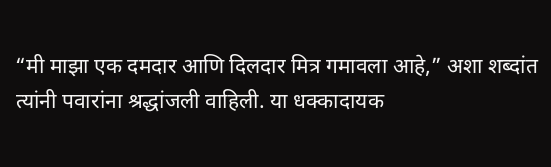“मी माझा एक दमदार आणि दिलदार मित्र गमावला आहे,” अशा शब्दांत त्यांनी पवारांना श्रद्धांजली वाहिली. या धक्कादायक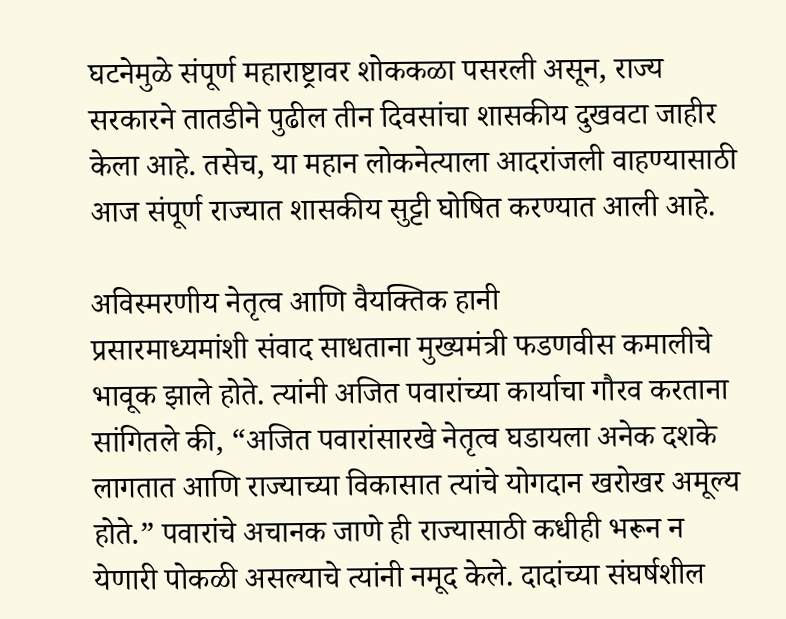घटनेमुळे संपूर्ण महाराष्ट्रावर शोककळा पसरली असून, राज्य सरकारने तातडीने पुढील तीन दिवसांचा शासकीय दुखवटा जाहीर केला आहे. तसेच, या महान लोकनेत्याला आदरांजली वाहण्यासाठी आज संपूर्ण राज्यात शासकीय सुट्टी घोषित करण्यात आली आहे.

अविस्मरणीय नेतृत्व आणि वैयक्तिक हानी
प्रसारमाध्यमांशी संवाद साधताना मुख्यमंत्री फडणवीस कमालीचे भावूक झाले होते. त्यांनी अजित पवारांच्या कार्याचा गौरव करताना सांगितले की, “अजित पवारांसारखे नेतृत्व घडायला अनेक दशके लागतात आणि राज्याच्या विकासात त्यांचे योगदान खरोखर अमूल्य होते.” पवारांचे अचानक जाणे ही राज्यासाठी कधीही भरून न येणारी पोकळी असल्याचे त्यांनी नमूद केले. दादांच्या संघर्षशील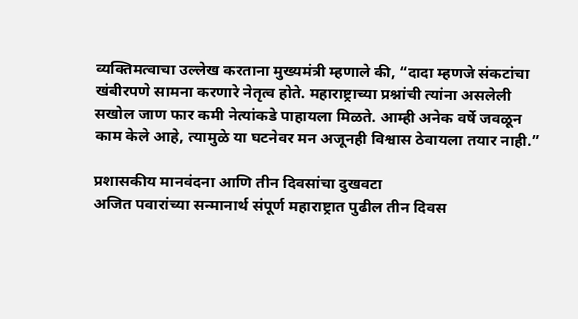व्यक्तिमत्वाचा उल्लेख करताना मुख्यमंत्री म्हणाले की, “दादा म्हणजे संकटांचा खंबीरपणे सामना करणारे नेतृत्व होते. महाराष्ट्राच्या प्रश्नांची त्यांना असलेली सखोल जाण फार कमी नेत्यांकडे पाहायला मिळते. आम्ही अनेक वर्षे जवळून काम केले आहे, त्यामुळे या घटनेवर मन अजूनही विश्वास ठेवायला तयार नाही.”

प्रशासकीय मानवंदना आणि तीन दिवसांचा दुखवटा
अजित पवारांच्या सन्मानार्थ संपूर्ण महाराष्ट्रात पुढील तीन दिवस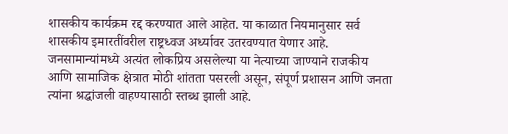शासकीय कार्यक्रम रद्द करण्यात आले आहेत. या काळात नियमानुसार सर्व शासकीय इमारतींवरील राष्ट्रध्वज अर्ध्यावर उतरवण्यात येणार आहे. जनसामान्यांमध्ये अत्यंत लोकप्रिय असलेल्या या नेत्याच्या जाण्याने राजकीय आणि सामाजिक क्षेत्रात मोठी शांतता पसरली असून, संपूर्ण प्रशासन आणि जनता त्यांना श्रद्धांजली वाहण्यासाठी स्तब्ध झाली आहे.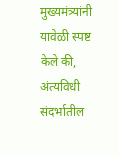मुख्यमंत्र्यांनी यावेळी स्पष्ट केले की, अंत्यविधी संदर्भातील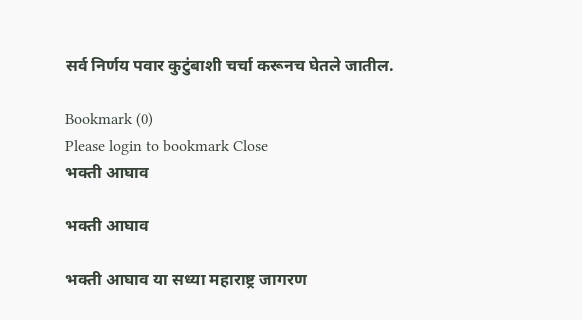सर्व निर्णय पवार कुटुंबाशी चर्चा करूनच घेतले जातील.

Bookmark (0)
Please login to bookmark Close
भक्ती आघाव

भक्ती आघाव

भक्ती आघाव या सध्या महाराष्ट्र जागरण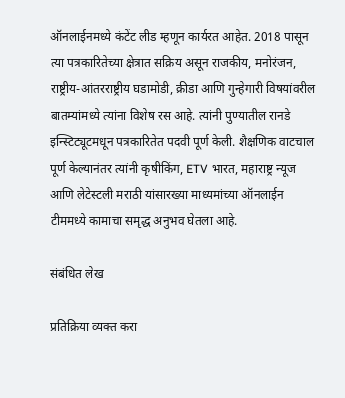ऑनलाईनमध्ये कंटेंट लीड म्हणून कार्यरत आहेत. 2018 पासून त्या पत्रकारितेच्या क्षेत्रात सक्रिय असून राजकीय, मनोरंजन, राष्ट्रीय-आंतरराष्ट्रीय घडामोडी, क्रीडा आणि गुन्हेगारी विषयांवरील बातम्यांमध्ये त्यांना विशेष रस आहे. त्यांनी पुण्यातील रानडे इन्स्टिट्यूटमधून पत्रकारितेत पदवी पूर्ण केली. शैक्षणिक वाटचाल पूर्ण केल्यानंतर त्यांनी कृषीकिंग, ETV भारत, महाराष्ट्र न्यूज आणि लेटेस्टली मराठी यांसारख्या माध्यमांच्या ऑनलाईन टीममध्ये कामाचा समृद्ध अनुभव घेतला आहे.

संबंधित लेख

प्रतिक्रिया व्यक्त करा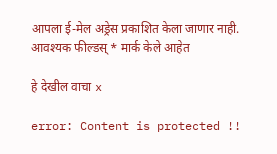आपला ई-मेल अड्रेस प्रकाशित केला जाणार नाही. आवश्यक फील्डस् * मार्क केले आहेत

हे देखील वाचा x

error: Content is protected !!